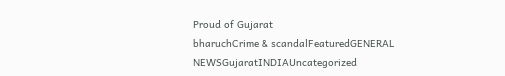Proud of Gujarat
bharuchCrime & scandalFeaturedGENERAL NEWSGujaratINDIAUncategorized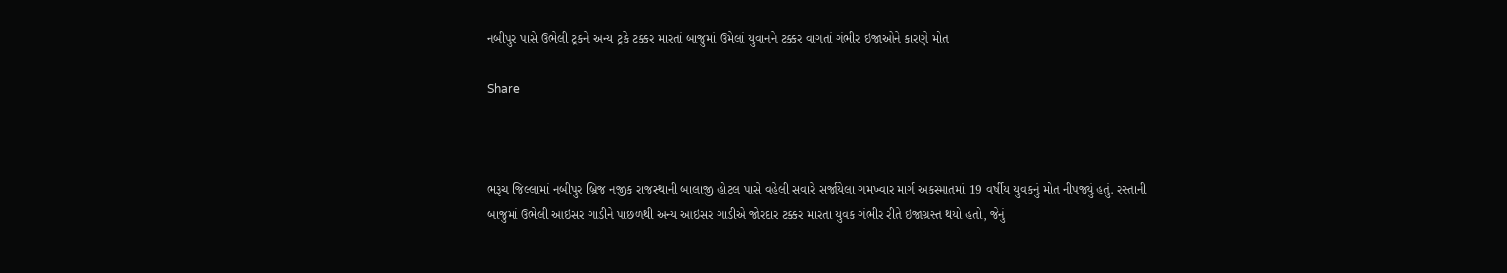નબીપુર પાસે ઉભેલી ટ્રકને અન્ય ટ્રકે ટક્કર મારતાં બાજુમાં ઉમેલાં યુવાનને ટક્કર વાગતાં ગંભીર ઇજાઓને કારણે મોત

Share



ભરૂચ જિલ્લામાં નબીપુર બ્રિજ નજીક રાજસ્થાની બાલાજી હોટલ પાસે વહેલી સવારે સર્જાયેલા ગમખ્વાર માર્ગ અકસ્માતમાં 19 વર્ષીય યુવકનું મોત નીપજ્યું હતું. રસ્તાની બાજુમાં ઉભેલી આઇસર ગાડીને પાછળથી અન્ય આઇસર ગાડીએ જોરદાર ટક્કર મારતા યુવક ગંભીર રીતે ઇજાગ્રસ્ત થયો હતો, જેનું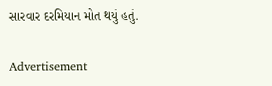સારવાર દરમિયાન મોત થયું હતું.

Advertisement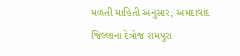મળતી માહિતી અનુસાર, અમદાવાદ જિલ્લાના દેત્રોજ રામપુરા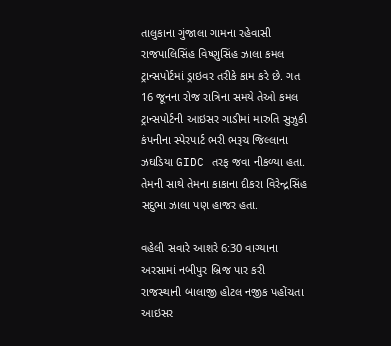તાલુકાના ગુંજાલા ગામના રહેવાસી રાજપાલિસિંહ વિષ્ણુસિંહ ઝાલા કમલ ટ્રાન્સપોર્ટમાં ડ્રાઇવર તરીકે કામ કરે છે. ગત 16 જૂનના રોજ રાત્રિના સમયે તેઓ કમલ ટ્રાન્સપોર્ટની આઇસર ગાડીમાં મારુતિ સુઝુકી કંપનીના સ્પેરપાર્ટ ભરી ભરૂચ જિલ્લાના ઝઘડિયા GIDC તરફ જવા નીકળ્યા હતા. તેમની સાથે તેમના કાકાના દીકરા વિરેન્દ્રસિંહ સદુભા ઝાલા પણ હાજર હતા.

વહેલી સવારે આશરે 6:30 વાગ્યાના અરસામાં નબીપુર બ્રિજ પાર કરી રાજસ્થાની બાલાજી હોટલ નજીક પહોંચતા આઇસર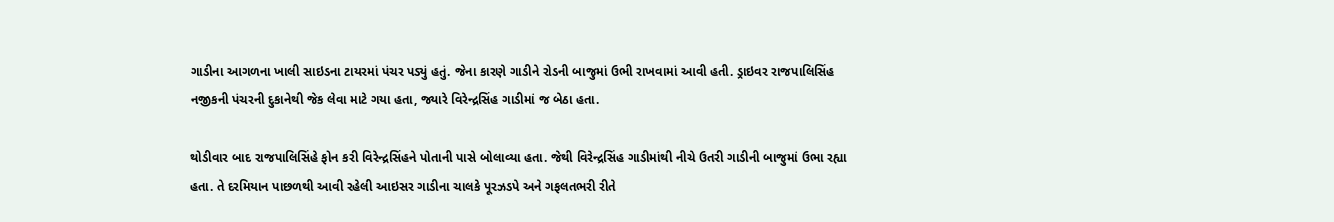ગાડીના આગળના ખાલી સાઇડના ટાયરમાં પંચર પડ્યું હતું. જેના કારણે ગાડીને રોડની બાજુમાં ઉભી રાખવામાં આવી હતી. ડ્રાઇવર રાજપાલિસિંહ નજીકની પંચરની દુકાનેથી જેક લેવા માટે ગયા હતા, જ્યારે વિરેન્દ્રસિંહ ગાડીમાં જ બેઠા હતા.

થોડીવાર બાદ રાજપાલિસિંહે ફોન કરી વિરેન્દ્રસિંહને પોતાની પાસે બોલાવ્યા હતા. જેથી વિરેન્દ્રસિંહ ગાડીમાંથી નીચે ઉતરી ગાડીની બાજુમાં ઉભા રહ્યા હતા. તે દરમિયાન પાછળથી આવી રહેલી આઇસર ગાડીના ચાલકે પૂરઝડપે અને ગફલતભરી રીતે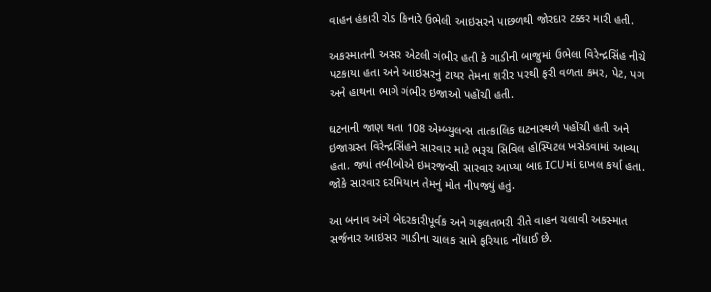વાહન હંકારી રોડ કિનારે ઉભેલી આઇસરને પાછળથી જોરદાર ટક્કર મારી હતી.

અકસ્માતની અસર એટલી ગંભીર હતી કે ગાડીની બાજુમાં ઉભેલા વિરેન્દ્રસિંહ નીચે પટકાયા હતા અને આઇસરનું ટાયર તેમના શરીર પરથી ફરી વળતા કમર, પેટ, પગ અને હાથના ભાગે ગંભીર ઇજાઓ પહોંચી હતી.

ઘટનાની જાણ થતા 108 એમ્બ્યુલન્સ તાત્કાલિક ઘટનાસ્થળે પહોંચી હતી અને ઇજાગ્રસ્ત વિરેન્દ્રસિંહને સારવાર માટે ભરૂચ સિવિલ હોસ્પિટલ ખસેડવામાં આવ્યા હતા. જ્યાં તબીબોએ ઇમરજન્સી સારવાર આપ્યા બાદ ICUમાં દાખલ કર્યા હતા. જોકે સારવાર દરમિયાન તેમનું મોત નીપજ્યું હતું.

આ બનાવ અંગે બેદરકારીપૂર્વક અને ગફલતભરી રીતે વાહન ચલાવી અકસ્માત સર્જનાર આઇસર ગાડીના ચાલક સામે ફરિયાદ નોંધાઈ છે.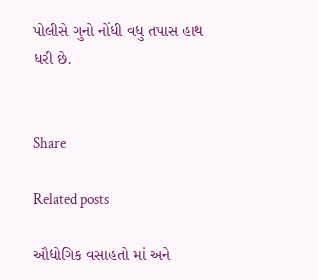પોલીસે ગુનો નોંધી વધુ તપાસ હાથ ધરી છે.


Share

Related posts

ઔદ્યોગિક વસાહતો માં અને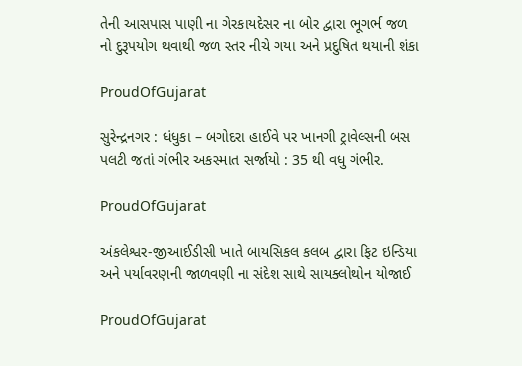તેની આસપાસ પાણી ના ગેરકાયદેસર ના બોર દ્વારા ભૂગર્ભ જળ નો દુરૂપયોગ થવાથી જળ સ્તર નીચે ગયા અને પ્રદુષિત થયાની શંકા

ProudOfGujarat

સુરેન્દ્રનગર : ધંધુકા – બગોદરા હાઈવે પર ખાનગી ટ્રાવેલ્સની બસ પલટી જતાં ગંભીર અકસ્માત સર્જાયો : 35 થી વધુ ગંભીર.

ProudOfGujarat

અંકલેશ્વર-જીઆઈડીસી ખાતે બાયસિકલ કલબ દ્વારા ફિટ ઇન્ડિયા અને પર્યાવરણની જાળવણી ના સંદેશ સાથે સાયક્લોથોન યોજાઈ

ProudOfGujarat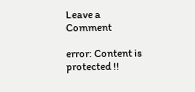Leave a Comment

error: Content is protected !!